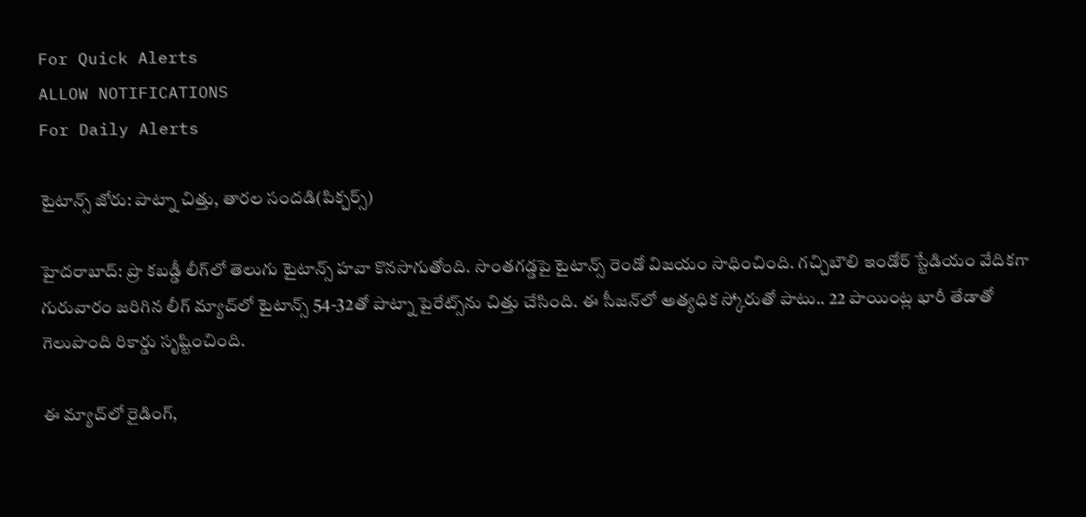For Quick Alerts
ALLOW NOTIFICATIONS
For Daily Alerts

టైటాన్స్ జోరు: పాట్నా చిత్తు, తారల సందడి(పిక్చర్స్)

హైదరాబాద్: ప్రొ కబడ్డీ లీగ్‌లో తెలుగు టైటాన్స్‌ హవా కొనసాగుతోంది. సొంతగడ్డపై టైటాన్స్‌ రెండో విజయం సాధించింది. గచ్చిబౌలి ఇండోర్‌ స్టేడియం వేదికగా గురువారం జరిగిన లీగ్‌ మ్యాచ్‌లో టైటాన్స్‌ 54-32తో పాట్నా పైరేట్స్‌ను చిత్తు చేసింది. ఈ సీజన్‌లో అత్యధిక స్కోరుతో పాటు.. 22 పాయింట్ల భారీ తేడాతో గెలుపొంది రికార్డు సృష్టించింది.

ఈ మ్యాచ్‌లో రైడింగ్‌,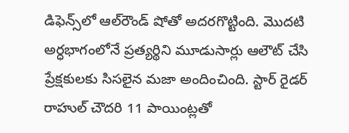డిఫెన్స్‌లో ఆల్‌రౌండ్‌ షోతో అదరగొట్టింది. మొదటి అర్ధభాగంలోనే ప్రత్యర్థిని మూడుసార్లు ఆలౌట్‌ చేసి ప్రేక్షకులకు సిసలైన మజా అందించింది. స్టార్‌ రైడర్‌ రాహుల్‌ చౌదరి 11 పాయింట్లతో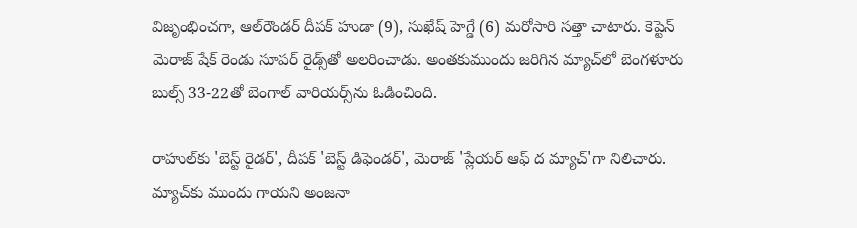విజృంభించగా, ఆల్‌రౌండర్‌ దీపక్‌ హుడా (9), సుఖేష్‌ హెగ్డే (6) మరోసారి సత్తా చాటారు. కెప్టెన్‌ మెరాజ్‌ షేక్‌ రెండు సూపర్‌ రైడ్స్‌తో అలరించాడు. అంతకుముందు జరిగిన మ్యాచ్‌లో బెంగళూరు బుల్స్‌ 33-22తో బెంగాల్‌ వారియర్స్‌ను ఓడించింది.

రాహుల్‌కు 'బెస్ట్‌ రైడర్‌', దీపక్‌ 'బెస్ట్‌ డిఫెండర్‌', మెరాజ్‌ 'ప్లేయర్‌ ఆఫ్‌ ద మ్యాచ్‌'గా నిలిచారు. మ్యాచ్‌కు ముందు గాయని అంజనా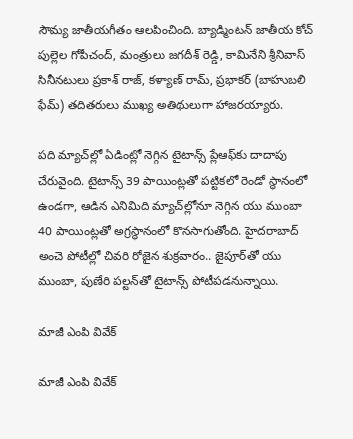సౌమ్య జాతీయగీతం ఆలపించింది. బ్యాడ్మింటన్‌ జాతీయ కోచ్‌ పుల్లెల గోపీచంద్‌, మంత్రులు జగదీశ్‌ రెడ్డి, కామినేని శ్రీనివాస్‌ సినీనటులు ప్రకాశ్‌ రాజ్‌, కళ్యాణ్‌ రామ్‌, ప్రభాకర్‌ (బాహుబలి ఫేమ్‌) తదితరులు ముఖ్య అతిథులుగా హాజరయ్యారు.

పది మ్యాచ్‌ల్లో ఏడింట్లో నెగ్గిన టైటాన్స్‌ ప్లేఆఫ్‌కు దాదాపు చేరువైంది. టైటాన్స్‌ 39 పాయింట్లతో పట్టికలో రెండో స్థానంలో ఉండగా, ఆడిన ఎనిమిది మ్యాచ్‌ల్లోనూ నెగ్గిన యు ముంబా 40 పాయింట్లతో అగ్రస్థానంలో కొనసాగుతోంది. హైదరాబాద్‌ అంచె పోటీల్లో చివరి రోజైన శుక్రవారం.. జైపూర్‌తో యు ముంబా, పుణేరి పల్టన్‌తో టైటాన్స్‌ పోటీపడనున్నాయి.

మాజీ ఎంపి వివేక్

మాజీ ఎంపి వివేక్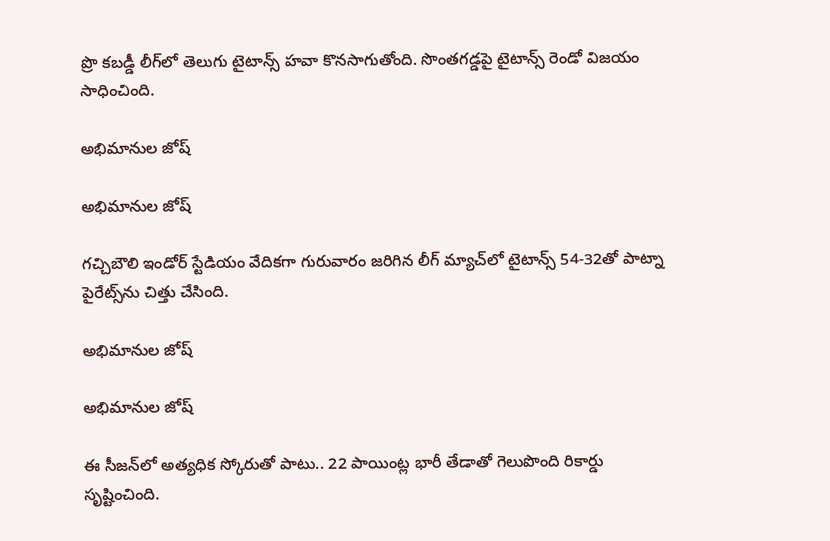ప్రొ కబడ్డీ లీగ్‌లో తెలుగు టైటాన్స్‌ హవా కొనసాగుతోంది. సొంతగడ్డపై టైటాన్స్‌ రెండో విజయం సాధించింది.

అభిమానుల జోష్

అభిమానుల జోష్

గచ్చిబౌలి ఇండోర్‌ స్టేడియం వేదికగా గురువారం జరిగిన లీగ్‌ మ్యాచ్‌లో టైటాన్స్‌ 54-32తో పాట్నా పైరేట్స్‌ను చిత్తు చేసింది.

అభిమానుల జోష్

అభిమానుల జోష్

ఈ సీజన్‌లో అత్యధిక స్కోరుతో పాటు.. 22 పాయింట్ల భారీ తేడాతో గెలుపొంది రికార్డు సృష్టించింది.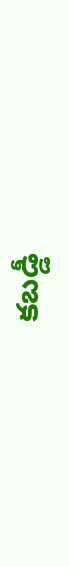కబడ్డీ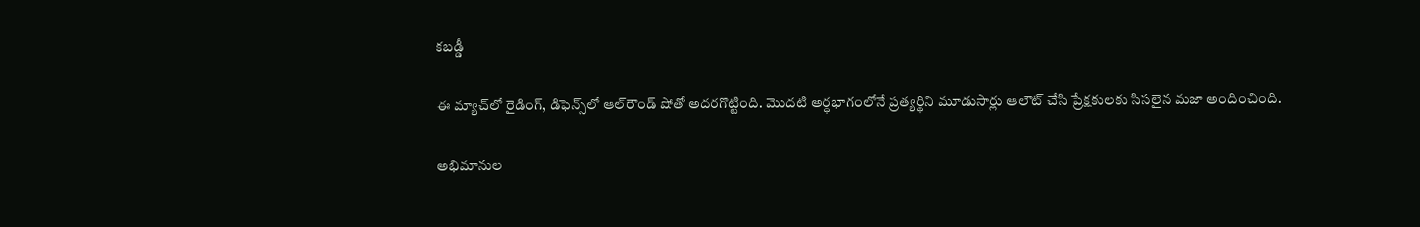కబడ్డీ

ఈ మ్యాచ్‌లో రైడింగ్‌, డిఫెన్స్‌లో ఆల్‌రౌండ్‌ షోతో అదరగొట్టింది. మొదటి అర్ధభాగంలోనే ప్రత్యర్థిని మూడుసార్లు ఆలౌట్‌ చేసి ప్రేక్షకులకు సిసలైన మజా అందించింది.

అభిమానుల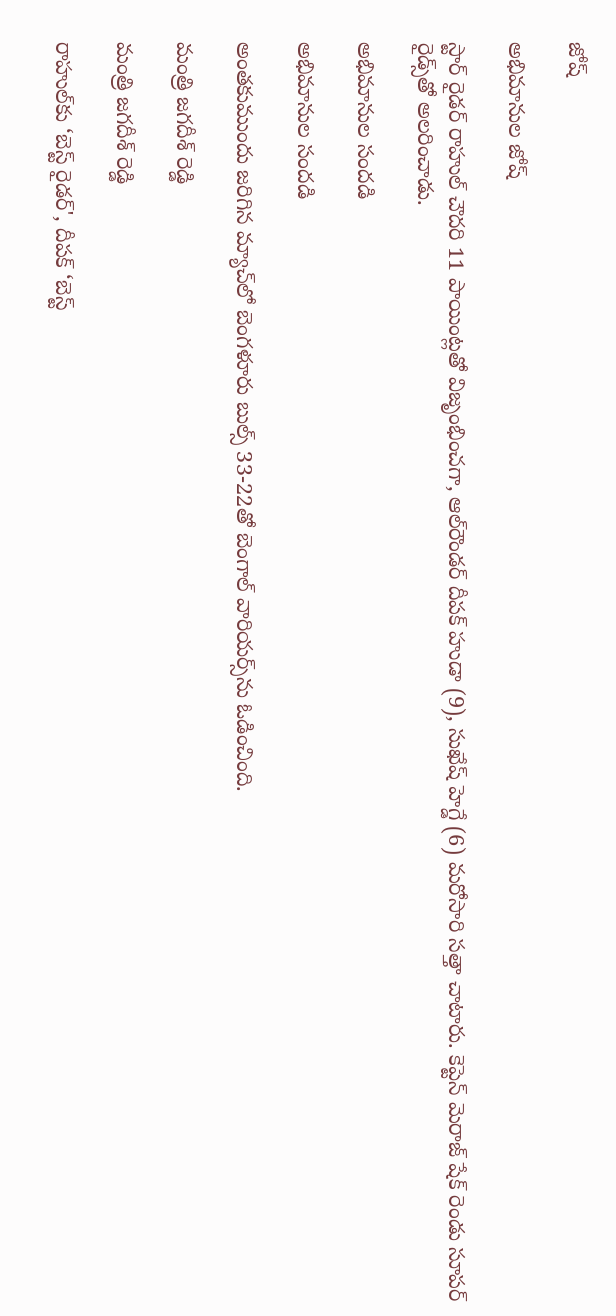జోష్

అభిమానుల జోష్

స్టార్‌ రైడర్‌ రాహుల్‌ చౌదరి 11 పాయింట్లతో విజృంభించగా, ఆల్‌రౌండర్‌ దీపక్‌ హుడా (9), సుఖేష్‌ హెగ్డే (6) మరోసారి సత్తా చాటారు. కెప్టెన్‌ మెరాజ్‌ షేక్‌ రెండు సూపర్‌ రైడ్స్‌తో అలరించాడు.

అభిమానుల సందడి

అభిమానుల సందడి

అంతకుముందు జరిగిన మ్యాచ్‌లో బెంగళూరు బుల్స్‌ 33-22తో బెంగాల్‌ వారియర్స్‌ను ఓడించింది.

మంత్రి జగదీశ్ రెడ్డి

మంత్రి జగదీశ్ రెడ్డి

రాహుల్‌కు ‘బెస్ట్‌ రైడర్‌', దీపక్‌ ‘బెస్ట్‌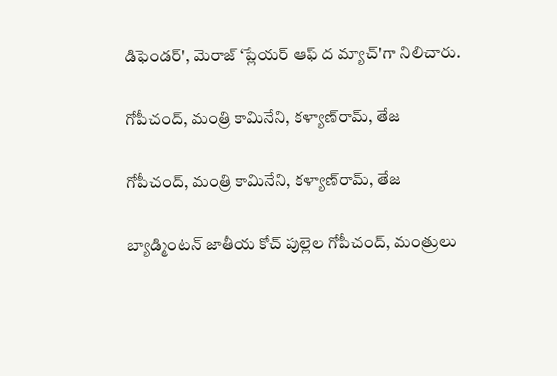డిఫెండర్‌', మెరాజ్‌ ‘ప్లేయర్‌ ఆఫ్‌ ద మ్యాచ్‌'గా నిలిచారు.

గోపీచంద్, మంత్రి కామినేని, కళ్యాణ్‌రామ్, తేజ

గోపీచంద్, మంత్రి కామినేని, కళ్యాణ్‌రామ్, తేజ

బ్యాడ్మింటన్‌ జాతీయ కోచ్‌ పుల్లెల గోపీచంద్‌, మంత్రులు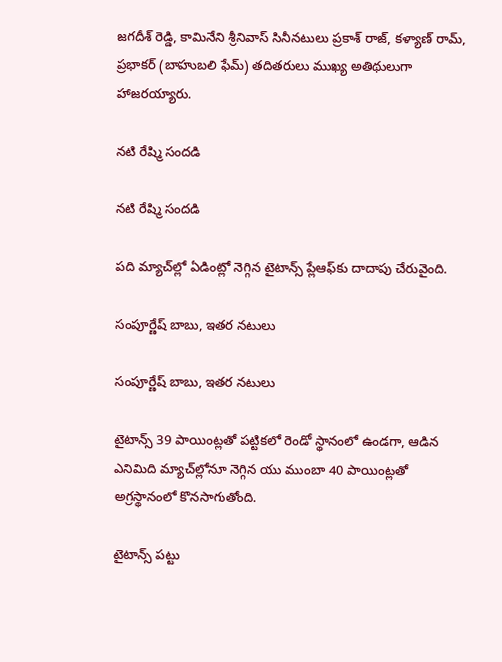జగదీశ్‌ రెడ్డి, కామినేని శ్రీనివాస్‌ సినీనటులు ప్రకాశ్‌ రాజ్‌, కళ్యాణ్‌ రామ్‌, ప్రభాకర్‌ (బాహుబలి ఫేమ్‌) తదితరులు ముఖ్య అతిథులుగా హాజరయ్యారు.

నటి రేష్మి సందడి

నటి రేష్మి సందడి

పది మ్యాచ్‌ల్లో ఏడింట్లో నెగ్గిన టైటాన్స్‌ ప్లేఆఫ్‌కు దాదాపు చేరువైంది.

సంపూర్ణేష్ బాబు, ఇతర నటులు

సంపూర్ణేష్ బాబు, ఇతర నటులు

టైటాన్స్‌ 39 పాయింట్లతో పట్టికలో రెండో స్థానంలో ఉండగా, ఆడిన ఎనిమిది మ్యాచ్‌ల్లోనూ నెగ్గిన యు ముంబా 40 పాయింట్లతో అగ్రస్థానంలో కొనసాగుతోంది.

టైటాన్స్ పట్టు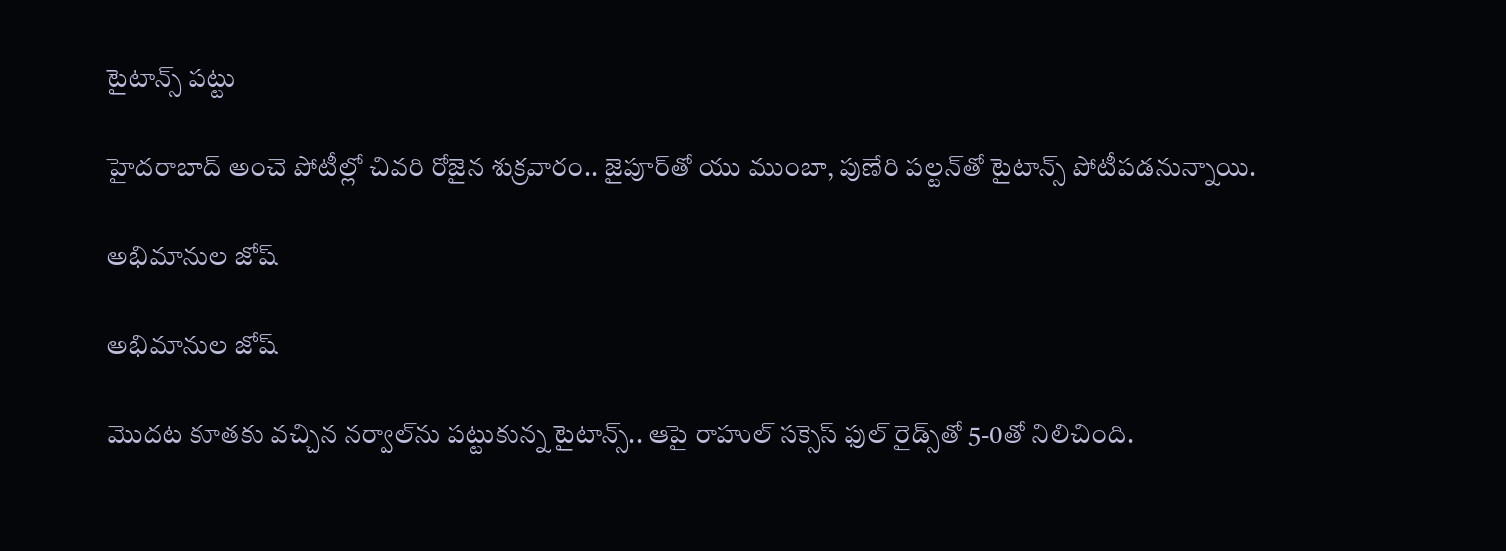టైటాన్స్ పట్టు

హైదరాబాద్‌ అంచె పోటీల్లో చివరి రోజైన శుక్రవారం.. జైపూర్‌తో యు ముంబా, పుణేరి పల్టన్‌తో టైటాన్స్‌ పోటీపడనున్నాయి.

అభిమానుల జోష్

అభిమానుల జోష్

మొదట కూతకు వచ్చిన నర్వాల్‌ను పట్టుకున్న టైటాన్స్‌.. ఆపై రాహుల్‌ సక్సెస్‌ ఫుల్‌ రైడ్స్‌తో 5-0తో నిలిచింది.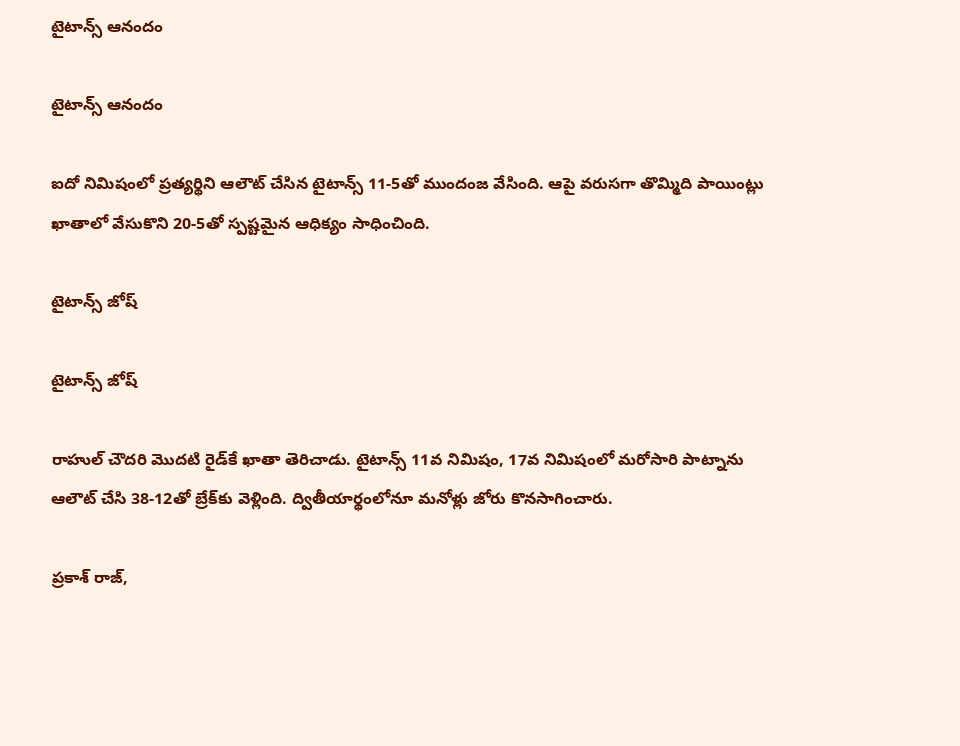టైటాన్స్ ఆనందం

టైటాన్స్ ఆనందం

ఐదో నిమిషంలో ప్రత్యర్థిని ఆలౌట్‌ చేసిన టైటాన్స్‌ 11-5తో ముందంజ వేసింది. ఆపై వరుసగా తొమ్మిది పాయింట్లు ఖాతాలో వేసుకొని 20-5తో స్పష్టమైన ఆధిక్యం సాధించింది.

టైటాన్స్ జోష్

టైటాన్స్ జోష్

రాహుల్‌ చౌదరి మొదటి రైడ్‌కే ఖాతా తెరిచాడు. టైటాన్స్‌ 11వ నిమిషం, 17వ నిమిషంలో మరోసారి పాట్నాను ఆలౌట్‌ చేసి 38-12తో బ్రేక్‌కు వెళ్లింది. ద్వితీయార్థంలోనూ మనోళ్లు జోరు కొనసాగించారు.

ప్రకాశ్ రాజ్,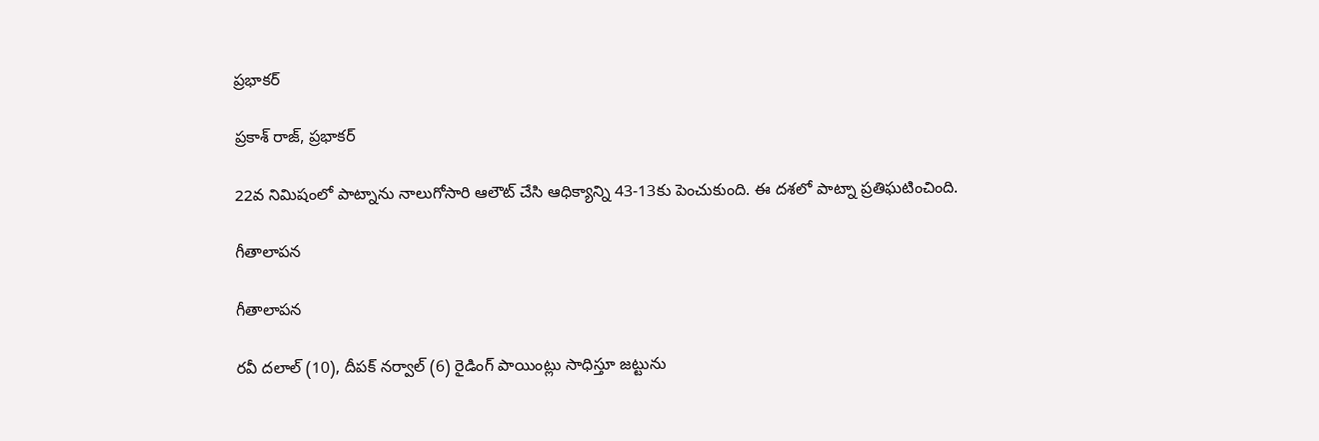ప్రభాకర్

ప్రకాశ్ రాజ్, ప్రభాకర్

22వ నిమిషంలో పాట్నాను నాలుగోసారి ఆలౌట్‌ చేసి ఆధిక్యాన్ని 43-13కు పెంచుకుంది. ఈ దశలో పాట్నా ప్రతిఘటించింది.

గీతాలాపన

గీతాలాపన

రవీ దలాల్‌ (10), దీపక్‌ నర్వాల్‌ (6) రైడింగ్‌ పాయింట్లు సాధిస్తూ జట్టును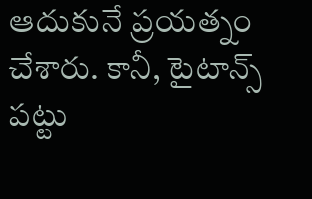ఆదుకునే ప్రయత్నం చేశారు. కానీ, టైటాన్స్‌ పట్టు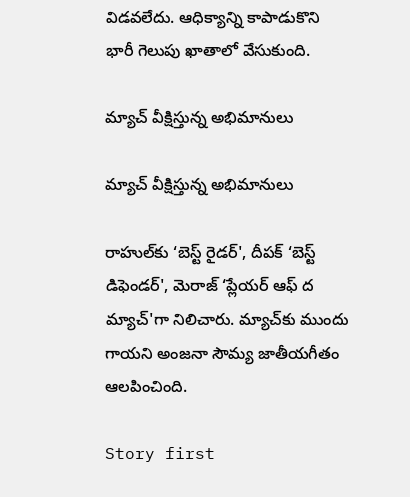విడవలేదు. ఆధిక్యాన్ని కాపాడుకొని భారీ గెలుపు ఖాతాలో వేసుకుంది.

మ్యాచ్ వీక్షిస్తున్న అభిమానులు

మ్యాచ్ వీక్షిస్తున్న అభిమానులు

రాహుల్‌కు ‘బెస్ట్‌ రైడర్‌', దీపక్‌ ‘బెస్ట్‌ డిఫెండర్‌', మెరాజ్‌ ‘ప్లేయర్‌ ఆఫ్‌ ద మ్యాచ్‌'గా నిలిచారు. మ్యాచ్‌కు ముందు గాయని అంజనా సౌమ్య జాతీయగీతం ఆలపించింది.

Story first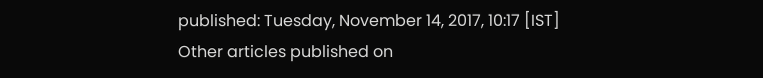published: Tuesday, November 14, 2017, 10:17 [IST]
Other articles published on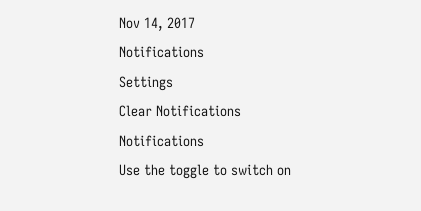Nov 14, 2017
Notifications
Settings
Clear Notifications
Notifications
Use the toggle to switch on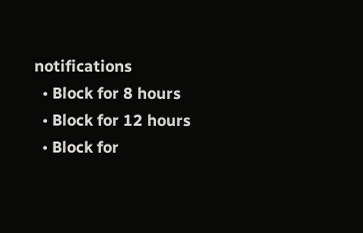notifications
  • Block for 8 hours
  • Block for 12 hours
  • Block for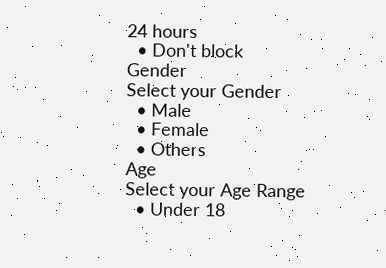24 hours
  • Don't block
Gender
Select your Gender
  • Male
  • Female
  • Others
Age
Select your Age Range
  • Under 18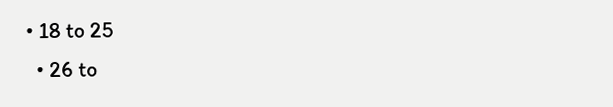• 18 to 25
  • 26 to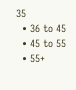35
  • 36 to 45
  • 45 to 55
  • 55+